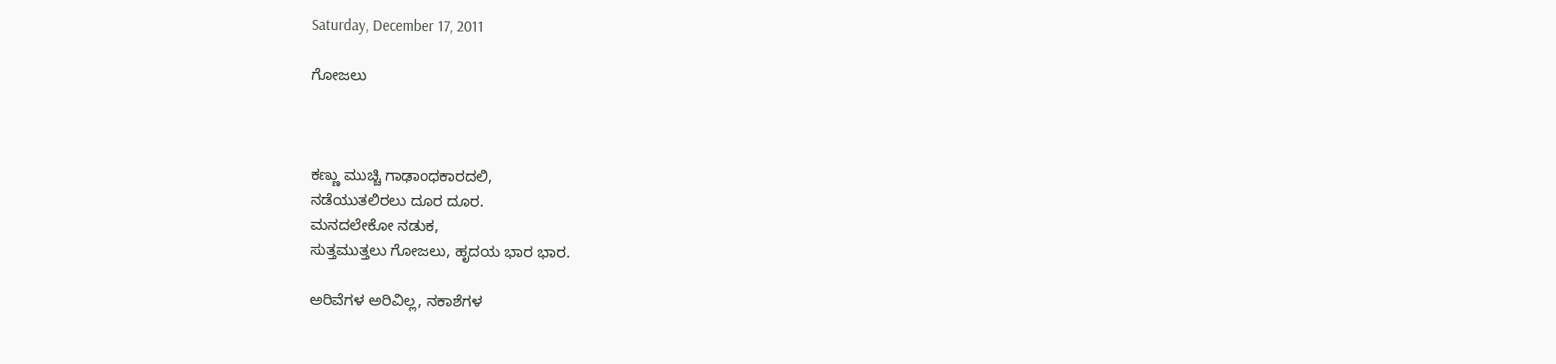Saturday, December 17, 2011

ಗೋಜಲು



ಕಣ್ಣು ಮುಚ್ಚಿ ಗಾಢಾಂಧಕಾರದಲಿ,
ನಡೆಯುತಲಿರಲು ದೂರ ದೂರ.
ಮನದಲೇಕೋ ನಡುಕ,
ಸುತ್ತಮುತ್ತಲು ಗೋಜಲು, ಹೃದಯ ಭಾರ ಭಾರ.

ಅರಿವೆಗಳ ಅರಿವಿಲ್ಲ, ನಕಾಶೆಗಳ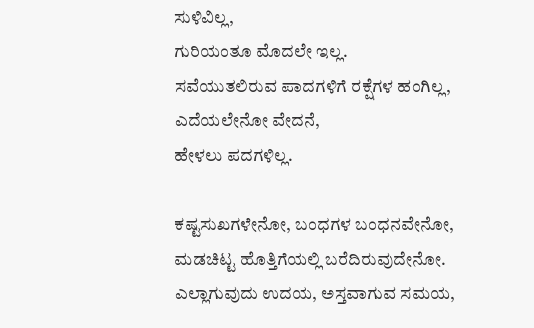ಸುಳಿವಿಲ್ಲ,
ಗುರಿಯಂತೂ ಮೊದಲೇ ಇಲ್ಲ.
ಸವೆಯುತಲಿರುವ ಪಾದಗಳಿಗೆ ರಕ್ಷೆಗಳ ಹಂಗಿಲ್ಲ,
ಎದೆಯಲೇನೋ ವೇದನೆ,
ಹೇಳಲು ಪದಗಳಿಲ್ಲ.

ಕಷ್ಟಸುಖಗಳೇನೋ, ಬಂಧಗಳ ಬಂಧನವೇನೋ,
ಮಡಚಿಟ್ಟ ಹೊತ್ತಿಗೆಯಲ್ಲಿ ಬರೆದಿರುವುದೇನೋ.
ಎಲ್ಲಾಗುವುದು ಉದಯ, ಅಸ್ತವಾಗುವ ಸಮಯ,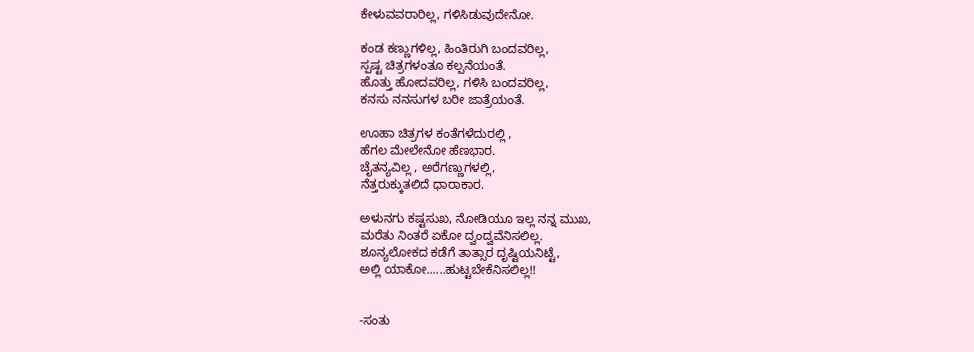ಕೇಳುವವರಾರಿಲ್ಲ, ಗಳಿಸಿಡುವುದೇನೋ.

ಕಂಡ ಕಣ್ಣುಗಳಿಲ್ಲ, ಹಿಂತಿರುಗಿ ಬಂದವರಿಲ್ಲ,
ಸ್ಪಷ್ಟ ಚಿತ್ರಗಳಂತೂ ಕಲ್ಪನೆಯಂತೆ.
ಹೊತ್ತು ಹೋದವರಿಲ್ಲ, ಗಳಿಸಿ ಬಂದವರಿಲ್ಲ,
ಕನಸು ನನಸುಗಳ ಬರೀ ಜಾತ್ರೆಯಂತೆ.

ಊಹಾ ಚಿತ್ರಗಳ ಕಂತೆಗಳೆದುರಲ್ಲಿ ,
ಹೆಗಲ ಮೇಲೇನೋ ಹೆಣಭಾರ.
ಚೈತನ್ಯವಿಲ್ಲ , ಅರೆಗಣ್ಣುಗಳಲ್ಲಿ,
ನೆತ್ತರುಕ್ಕುತಲಿದೆ ಧಾರಾಕಾರ.

ಅಳುನಗು ಕಷ್ಟಸುಖ, ನೋಡಿಯೂ ಇಲ್ಲ ನನ್ನ ಮುಖ,
ಮರೆತು ನಿಂತರೆ ಏಕೋ ದ್ವಂದ್ವವೆನಿಸಲಿಲ್ಲ.
ಶೂನ್ಯಲೋಕದ ಕಡೆಗೆ ತಾತ್ಸಾರ ದೃಷ್ಟಿಯನಿಟ್ಟೆ,
ಅಲ್ಲಿ ಯಾಕೋ......ಹುಟ್ಟಬೇಕೆನಿಸಲಿಲ್ಲ!!


-ಸಂತು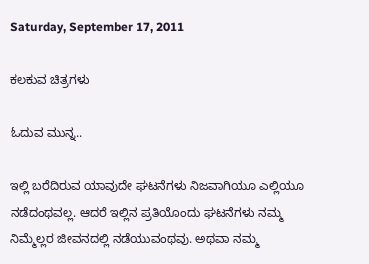Saturday, September 17, 2011

ಕಲಕುವ ಚಿತ್ರಗಳು

ಓದುವ ಮುನ್ನ..

ಇಲ್ಲಿ ಬರೆದಿರುವ ಯಾವುದೇ ಘಟನೆಗಳು ನಿಜವಾಗಿಯೂ ಎಲ್ಲಿಯೂ ನಡೆದಂಥವಲ್ಲ. ಆದರೆ ಇಲ್ಲಿನ ಪ್ರತಿಯೊಂದು ಘಟನೆಗಳು ನಮ್ಮ ನಿಮ್ಮೆಲ್ಲರ ಜೀವನದಲ್ಲಿ ನಡೆಯುವಂಥವು. ಅಥವಾ ನಮ್ಮ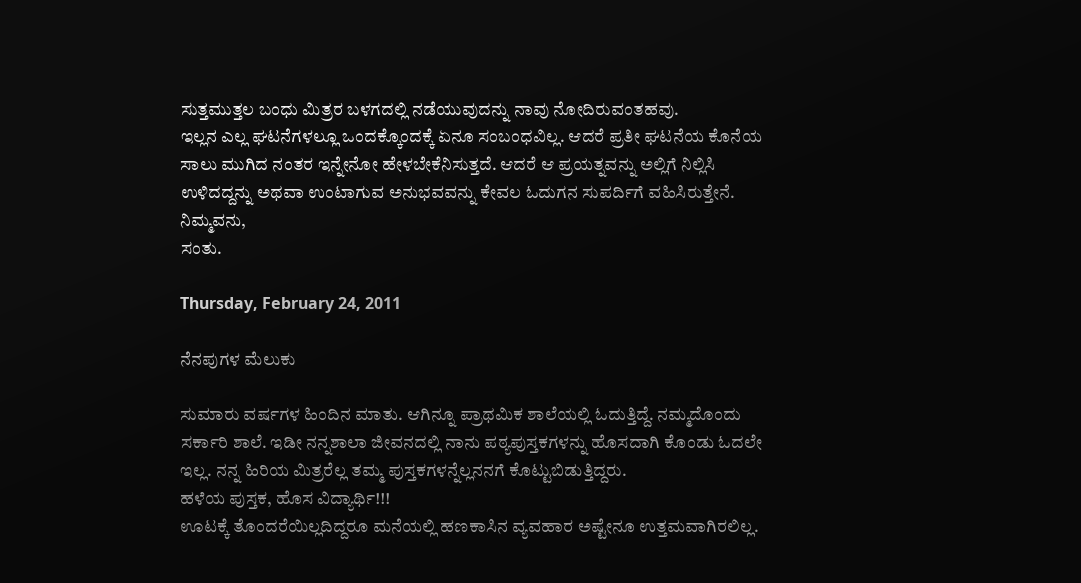ಸುತ್ತಮುತ್ತಲ ಬಂಧು ಮಿತ್ರರ ಬಳಗದಲ್ಲಿ ನಡೆಯುವುದನ್ನು ನಾವು ನೋದಿರುವಂತಹವು.
ಇಲ್ಲನ ಎಲ್ಲ ಘಟನೆಗಳಲ್ಲೂ ಒಂದಕ್ಕೊಂದಕ್ಕೆ ಏನೂ ಸಂಬಂಧವಿಲ್ಲ. ಆದರೆ ಪ್ರತೀ ಘಟನೆಯ ಕೊನೆಯ ಸಾಲು ಮುಗಿದ ನಂತರ ಇನ್ನೇನೋ ಹೇಳಬೇಕೆನಿಸುತ್ತದೆ. ಆದರೆ ಆ ಪ್ರಯತ್ನವನ್ನು ಅಲ್ಲಿಗೆ ನಿಲ್ಲಿಸಿ ಉಳಿದದ್ದನ್ನು ಅಥವಾ ಉಂಟಾಗುವ ಅನುಭವವನ್ನು ಕೇವಲ ಓದುಗನ ಸುಪರ್ದಿಗೆ ವಹಿಸಿರುತ್ತೇನೆ.
ನಿಮ್ಮವನು,
ಸಂತು.

Thursday, February 24, 2011

ನೆನಪುಗಳ ಮೆಲುಕು

ಸುಮಾರು ವರ್ಷಗಳ ಹಿಂದಿನ ಮಾತು. ಆಗಿನ್ನೂ ಪ್ರಾಥಮಿಕ ಶಾಲೆಯಲ್ಲಿ ಓದುತ್ತಿದ್ದೆ. ನಮ್ಮದೊಂದು ಸರ್ಕಾರಿ ಶಾಲೆ. ಇಡೀ ನನ್ನಶಾಲಾ ಜೀವನದಲ್ಲಿ ನಾನು ಪಠ್ಯಪುಸ್ತಕಗಳನ್ನು ಹೊಸದಾಗಿ ಕೊಂಡು ಓದಲೇ ಇಲ್ಲ. ನನ್ನ ಹಿರಿಯ ಮಿತ್ರರೆಲ್ಲ ತಮ್ಮ ಪುಸ್ತಕಗಳನ್ನೆಲ್ಲನನಗೆ ಕೊಟ್ಟುಬಿಡುತ್ತಿದ್ದರು.
ಹಳೆಯ ಪುಸ್ತಕ, ಹೊಸ ವಿದ್ಯಾರ್ಥಿ!!!
ಊಟಕ್ಕೆ ತೊಂದರೆಯಿಲ್ಲದಿದ್ದರೂ ಮನೆಯಲ್ಲಿ ಹಣಕಾಸಿನ ವ್ಯವಹಾರ ಅಷ್ಟೇನೂ ಉತ್ತಮವಾಗಿರಲಿಲ್ಲ.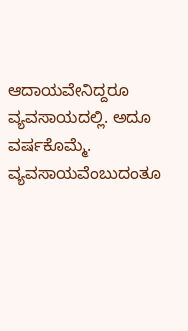ಆದಾಯವೇನಿದ್ದರೂ ವ್ಯವಸಾಯದಲ್ಲಿ. ಅದೂ ವರ್ಷಕೊಮ್ಮೆ. ವ್ಯವಸಾಯವೆಂಬುದಂತೂ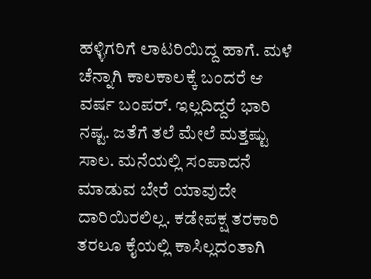ಹಳ್ಳಿಗರಿಗೆ ಲಾಟರಿಯಿದ್ದ ಹಾಗೆ. ಮಳೆ ಚೆನ್ನಾಗಿ ಕಾಲಕಾಲಕ್ಕೆ ಬಂದರೆ ಆ ವರ್ಷ ಬಂಪರ್. ಇಲ್ಲದಿದ್ದರೆ ಭಾರಿ ನಷ್ಟ. ಜತೆಗೆ ತಲೆ ಮೇಲೆ ಮತ್ತಷ್ಟು ಸಾಲ. ಮನೆಯಲ್ಲಿ ಸಂಪಾದನೆ ಮಾಡುವ ಬೇರೆ ಯಾವುದೇ ದಾರಿಯಿರಲಿಲ್ಲ. ಕಡೇಪಕ್ಷ ತರಕಾರಿ ತರಲೂ ಕೈಯಲ್ಲಿ ಕಾಸಿಲ್ಲದಂತಾಗಿ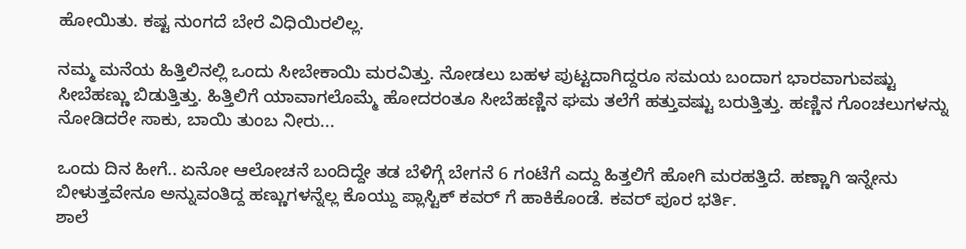ಹೋಯಿತು. ಕಷ್ಟ ನುಂಗದೆ ಬೇರೆ ವಿಧಿಯಿರಲಿಲ್ಲ.

ನಮ್ಮ ಮನೆಯ ಹಿತ್ತಿಲಿನಲ್ಲಿ ಒಂದು ಸೀಬೇಕಾಯಿ ಮರವಿತ್ತು. ನೋಡಲು ಬಹಳ ಪುಟ್ಟದಾಗಿದ್ದರೂ ಸಮಯ ಬಂದಾಗ ಭಾರವಾಗುವಷ್ಟು ಸೀಬೆಹಣ್ಣು ಬಿಡುತ್ತಿತ್ತು. ಹಿತ್ತಿಲಿಗೆ ಯಾವಾಗಲೊಮ್ಮೆ ಹೋದರಂತೂ ಸೀಬೆಹಣ್ಣಿನ ಘಮ ತಲೆಗೆ ಹತ್ತುವಷ್ಟು ಬರುತ್ತಿತ್ತು. ಹಣ್ಣಿನ ಗೊಂಚಲುಗಳನ್ನು ನೋಡಿದರೇ ಸಾಕು, ಬಾಯಿ ತುಂಬ ನೀರು...

ಒಂದು ದಿನ ಹೀಗೆ.. ಏನೋ ಆಲೋಚನೆ ಬಂದಿದ್ದೇ ತಡ ಬೆಳಿಗ್ಗೆ ಬೇಗನೆ 6 ಗಂಟೆಗೆ ಎದ್ದು ಹಿತ್ತಲಿಗೆ ಹೋಗಿ ಮರಹತ್ತಿದೆ. ಹಣ್ಣಾಗಿ ಇನ್ನೇನು ಬೀಳುತ್ತವೇನೂ ಅನ್ನುವಂತಿದ್ದ ಹಣ್ಣುಗಳನ್ನೆಲ್ಲ ಕೊಯ್ದು ಪ್ಲಾಸ್ಟಿಕ್ ಕವರ್ ಗೆ ಹಾಕಿಕೊಂಡೆ. ಕವರ್ ಪೂರ ಭರ್ತಿ.
ಶಾಲೆ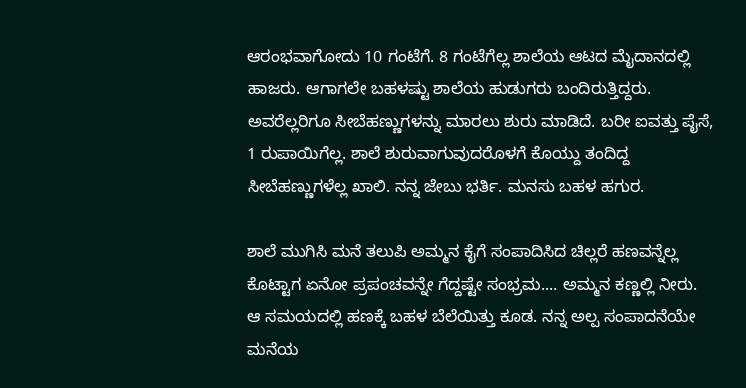ಆರಂಭವಾಗೋದು 10 ಗಂಟೆಗೆ. 8 ಗಂಟೆಗೆಲ್ಲ ಶಾಲೆಯ ಆಟದ ಮೈದಾನದಲ್ಲಿ ಹಾಜರು. ಆಗಾಗಲೇ ಬಹಳಷ್ಟು ಶಾಲೆಯ ಹುಡುಗರು ಬಂದಿರುತ್ತಿದ್ದರು. ಅವರೆಲ್ಲರಿಗೂ ಸೀಬೆಹಣ್ಣುಗಳನ್ನು ಮಾರಲು ಶುರು ಮಾಡಿದೆ. ಬರೀ ಐವತ್ತು ಪೈಸೆ, 1 ರುಪಾಯಿಗೆಲ್ಲ. ಶಾಲೆ ಶುರುವಾಗುವುದರೊಳಗೆ ಕೊಯ್ದು ತಂದಿದ್ದ ಸೀಬೆಹಣ್ಣುಗಳೆಲ್ಲ ಖಾಲಿ. ನನ್ನ ಜೇಬು ಭರ್ತಿ. ಮನಸು ಬಹಳ ಹಗುರ.

ಶಾಲೆ ಮುಗಿಸಿ ಮನೆ ತಲುಪಿ ಅಮ್ಮನ ಕೈಗೆ ಸಂಪಾದಿಸಿದ ಚಿಲ್ಲರೆ ಹಣವನ್ನೆಲ್ಲ ಕೊಟ್ಟಾಗ ಏನೋ ಪ್ರಪಂಚವನ್ನೇ ಗೆದ್ದಷ್ಟೇ ಸಂಭ್ರಮ.... ಅಮ್ಮನ ಕಣ್ಣಲ್ಲಿ ನೀರು.
ಆ ಸಮಯದಲ್ಲಿ ಹಣಕ್ಕೆ ಬಹಳ ಬೆಲೆಯಿತ್ತು ಕೂಡ. ನನ್ನ ಅಲ್ಪ ಸಂಪಾದನೆಯೇ ಮನೆಯ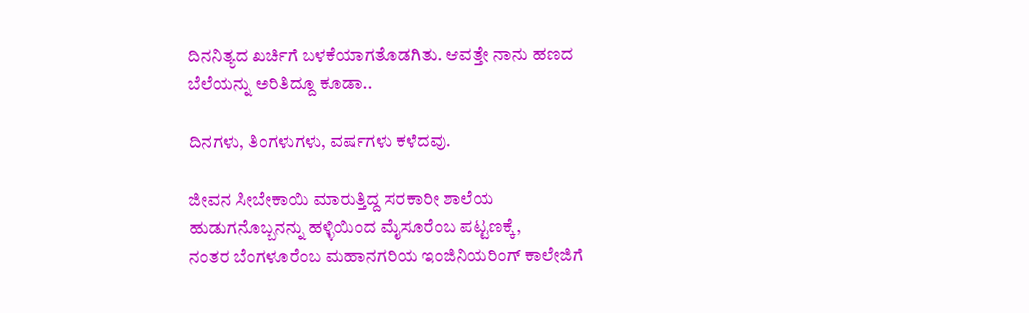ದಿನನಿತ್ಯದ ಖರ್ಚಿಗೆ ಬಳಕೆಯಾಗತೊಡಗಿತು. ಆವತ್ತೇ ನಾನು ಹಣದ ಬೆಲೆಯನ್ನು ಅರಿತಿದ್ದೂ ಕೂಡಾ..

ದಿನಗಳು, ತಿಂಗಳುಗಳು, ವರ್ಷಗಳು ಕಳೆದವು.

ಜೀವನ ಸೀಬೇಕಾಯಿ ಮಾರುತ್ತಿದ್ದ ಸರಕಾರೀ ಶಾಲೆಯ ಹುಡುಗನೊಬ್ಬನನ್ನು ಹಳ್ಳಿಯಿಂದ ಮೈಸೂರೆಂಬ ಪಟ್ಟಣಕ್ಕೆ,
ನಂತರ ಬೆಂಗಳೂರೆಂಬ ಮಹಾನಗರಿಯ ಇಂಜಿನಿಯರಿಂಗ್ ಕಾಲೇಜಿಗೆ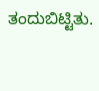ತಂದುಬಿಟ್ಟಿತು.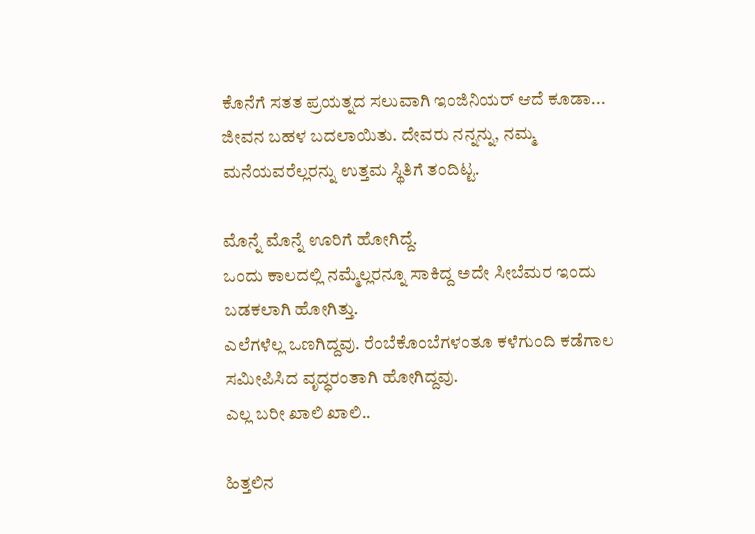ಕೊನೆಗೆ ಸತತ ಪ್ರಯತ್ನದ ಸಲುವಾಗಿ ಇಂಜಿನಿಯರ್ ಆದೆ ಕೂಡಾ...
ಜೀವನ ಬಹಳ ಬದಲಾಯಿತು. ದೇವರು ನನ್ನನ್ನು, ನಮ್ಮ ಮನೆಯವರೆಲ್ಲರನ್ನು ಉತ್ತಮ ಸ್ಥಿತಿಗೆ ತಂದಿಟ್ಟ.

ಮೊನ್ನೆ ಮೊನ್ನೆ ಊರಿಗೆ ಹೋಗಿದ್ದೆ.
ಒಂದು ಕಾಲದಲ್ಲಿ ನಮ್ಮೆಲ್ಲರನ್ನೂ ಸಾಕಿದ್ದ ಅದೇ ಸೀಬೆಮರ ಇಂದು ಬಡಕಲಾಗಿ ಹೋಗಿತ್ತು.
ಎಲೆಗಳೆಲ್ಲ ಒಣಗಿದ್ದವು. ರೆಂಬೆಕೊಂಬೆಗಳಂತೂ ಕಳೆಗುಂದಿ ಕಡೆಗಾಲ ಸಮೀಪಿಸಿದ ವೃದ್ಧರಂತಾಗಿ ಹೋಗಿದ್ದವು.
ಎಲ್ಲ ಬರೀ ಖಾಲಿ ಖಾಲಿ..

ಹಿತ್ತಲಿನ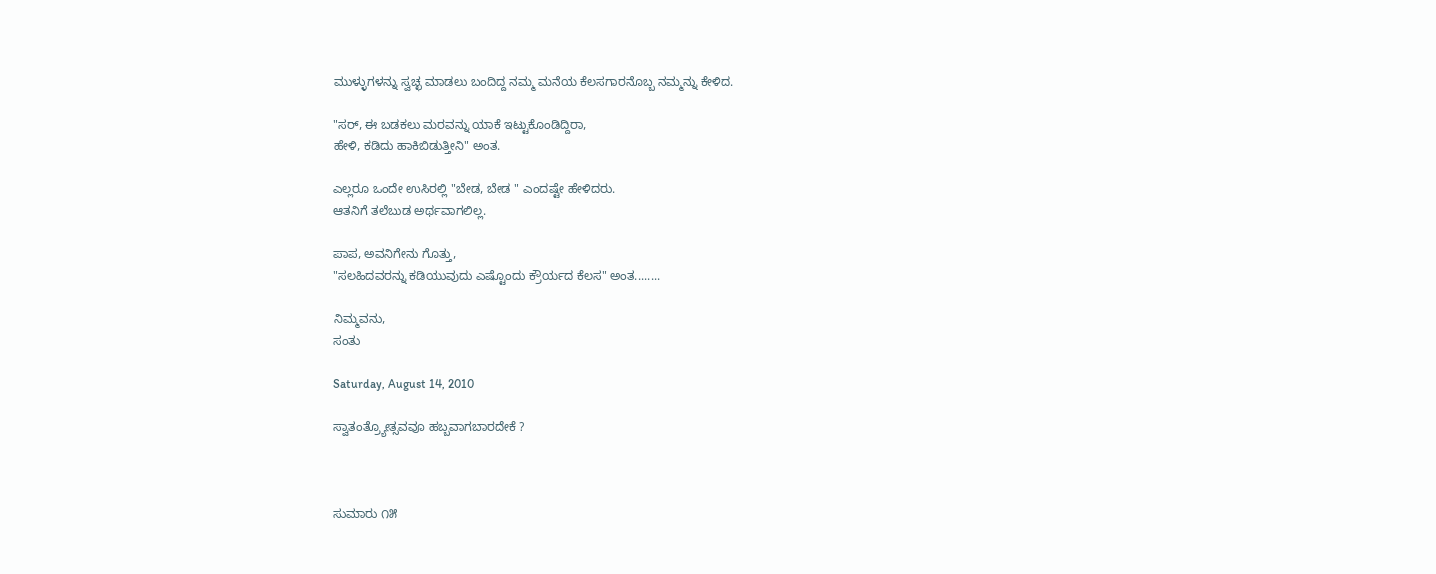ಮುಳ್ಳುಗಳನ್ನು ಸ್ವಚ್ಛ ಮಾಡಲು ಬಂದಿದ್ದ ನಮ್ಮ ಮನೆಯ ಕೆಲಸಗಾರನೊಬ್ಬ ನಮ್ಮನ್ನು ಕೇಳಿದ.

"ಸರ್, ಈ ಬಡಕಲು ಮರವನ್ನು ಯಾಕೆ ಇಟ್ಟುಕೊಂಡಿದ್ದಿರಾ,
ಹೇಳಿ, ಕಡಿದು ಹಾಕಿಬಿಡುತ್ತೀನಿ" ಅಂತ.

ಎಲ್ಲರೂ ಒಂದೇ ಉಸಿರಲ್ಲಿ "ಬೇಡ, ಬೇಡ " ಎಂದಷ್ಟೇ ಹೇಳಿದರು.
ಆತನಿಗೆ ತಲೆಬುಡ ಅರ್ಥವಾಗಲಿಲ್ಲ.

ಪಾಪ, ಅವನಿಗೇನು ಗೊತ್ತು,
"ಸಲಹಿದವರನ್ನು ಕಡಿಯುವುದು ಎಷ್ಟೊಂದು ಕ್ರೌರ್ಯದ ಕೆಲಸ" ಅಂತ........

ನಿಮ್ಮವನು,
ಸಂತು

Saturday, August 14, 2010

ಸ್ವಾತಂತ್ರ್ಯೋತ್ಸವವೂ ಹಬ್ಬವಾಗಬಾರದೇಕೆ ?



ಸುಮಾರು ೧೫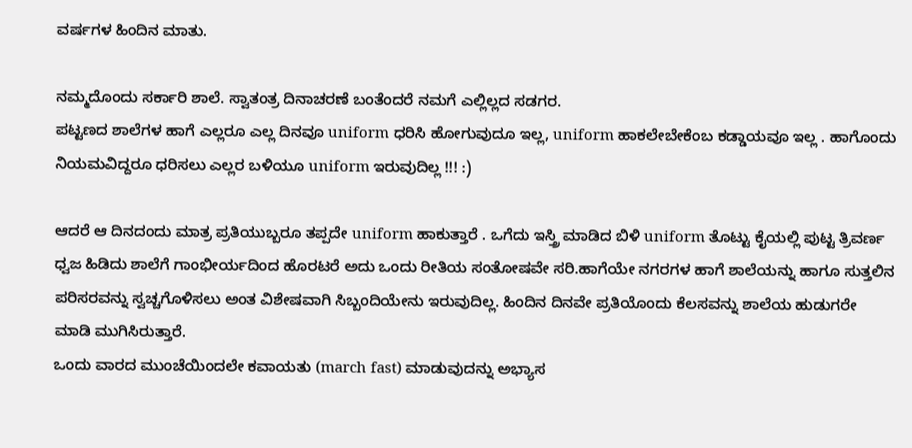ವರ್ಷಗಳ ಹಿಂದಿನ ಮಾತು.

ನಮ್ಮದೊಂದು ಸರ್ಕಾರಿ ಶಾಲೆ. ಸ್ವಾತಂತ್ರ ದಿನಾಚರಣೆ ಬಂತೆಂದರೆ ನಮಗೆ ಎಲ್ಲಿಲ್ಲದ ಸಡಗರ.
ಪಟ್ಟಣದ ಶಾಲೆಗಳ ಹಾಗೆ ಎಲ್ಲರೂ ಎಲ್ಲ ದಿನವೂ uniform ಧರಿಸಿ ಹೋಗುವುದೂ ಇಲ್ಲ, uniform ಹಾಕಲೇಬೇಕೆಂಬ ಕಡ್ಡಾಯವೂ ಇಲ್ಲ . ಹಾಗೊಂದು ನಿಯಮವಿದ್ದರೂ ಧರಿಸಲು ಎಲ್ಲರ ಬಳಿಯೂ uniform ಇರುವುದಿಲ್ಲ !!! :)

ಆದರೆ ಆ ದಿನದಂದು ಮಾತ್ರ ಪ್ರತಿಯುಬ್ಬರೂ ತಪ್ಪದೇ uniform ಹಾಕುತ್ತಾರೆ . ಒಗೆದು ಇಸ್ತ್ರಿ ಮಾಡಿದ ಬಿಳಿ uniform ತೊಟ್ಟು ಕೈಯಲ್ಲಿ ಪುಟ್ಟ ತ್ರಿವರ್ಣ ಧ್ವಜ ಹಿಡಿದು ಶಾಲೆಗೆ ಗಾಂಭೀರ್ಯದಿಂದ ಹೊರಟರೆ ಅದು ಒಂದು ರೀತಿಯ ಸಂತೋಷವೇ ಸರಿ.ಹಾಗೆಯೇ ನಗರಗಳ ಹಾಗೆ ಶಾಲೆಯನ್ನು ಹಾಗೂ ಸುತ್ತಲಿನ ಪರಿಸರವನ್ನು ಸ್ವಚ್ಚಗೊಳಿಸಲು ಅಂತ ವಿಶೇಷವಾಗಿ ಸಿಬ್ಬಂದಿಯೇನು ಇರುವುದಿಲ್ಲ. ಹಿಂದಿನ ದಿನವೇ ಪ್ರತಿಯೊಂದು ಕೆಲಸವನ್ನು ಶಾಲೆಯ ಹುಡುಗರೇ ಮಾಡಿ ಮುಗಿಸಿರುತ್ತಾರೆ.
ಒಂದು ವಾರದ ಮುಂಚೆಯಿಂದಲೇ ಕವಾಯತು (march fast) ಮಾಡುವುದನ್ನು ಅಭ್ಯಾಸ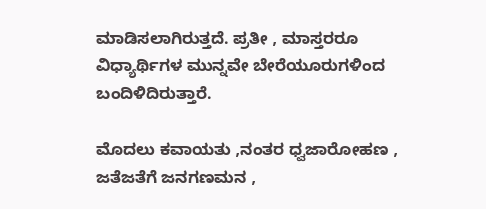ಮಾಡಿಸಲಾಗಿರುತ್ತದೆ. ಪ್ರತೀ , ಮಾಸ್ತರರೂ ವಿಧ್ಯಾರ್ಥಿಗಳ ಮುನ್ನವೇ ಬೇರೆಯೂರುಗಳಿಂದ ಬಂದಿಳಿದಿರುತ್ತಾರೆ.

ಮೊದಲು ಕವಾಯತು ,ನಂತರ ಧ್ವಜಾರೋಹಣ , ಜತೆಜತೆಗೆ ಜನಗಣಮನ ,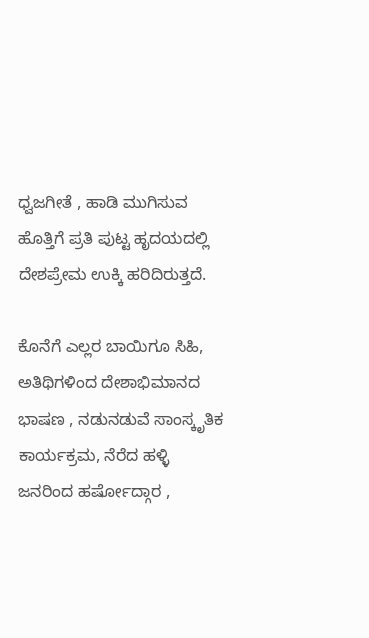ಧ್ವಜಗೀತೆ , ಹಾಡಿ ಮುಗಿಸುವ ಹೊತ್ತಿಗೆ ಪ್ರತಿ ಪುಟ್ಟ ಹೃದಯದಲ್ಲಿ ದೇಶಪ್ರೇಮ ಉಕ್ಕಿ ಹರಿದಿರುತ್ತದೆ.

ಕೊನೆಗೆ ಎಲ್ಲರ ಬಾಯಿಗೂ ಸಿಹಿ, ಅತಿಥಿಗಳಿಂದ ದೇಶಾಭಿಮಾನದ ಭಾಷಣ , ನಡುನಡುವೆ ಸಾಂಸ್ಕೃತಿಕ ಕಾರ್ಯಕ್ರಮ, ನೆರೆದ ಹಳ್ಳಿ ಜನರಿಂದ ಹರ್ಷೋದ್ಗಾರ ,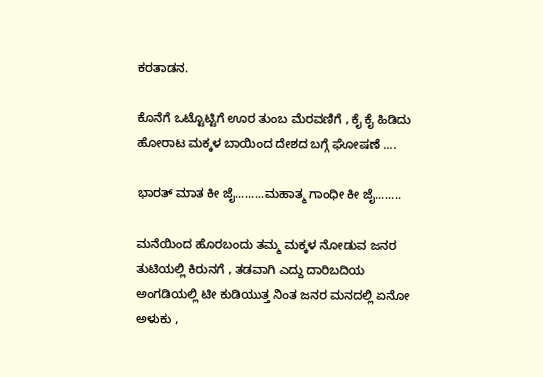ಕರತಾಡನ.

ಕೊನೆಗೆ ಒಟ್ಟೊಟ್ಟಿಗೆ ಊರ ತುಂಬ ಮೆರವಣಿಗೆ , ಕೈ ಕೈ ಹಿಡಿದು ಹೋರಾಟ ಮಕ್ಕಳ ಬಾಯಿಂದ ದೇಶದ ಬಗ್ಗೆ ಘೋಷಣೆ ....

ಭಾರತ್ ಮಾತ ಕೀ ಜೈ.........ಮಹಾತ್ಮ ಗಾಂಧೀ ಕೀ ಜೈ........

ಮನೆಯಿಂದ ಹೊರಬಂದು ತಮ್ಮ ಮಕ್ಕಳ ನೋಡುವ ಜನರ ತುಟಿಯಲ್ಲಿ ಕಿರುನಗೆ , ತಡವಾಗಿ ಎದ್ದು ದಾರಿಬದಿಯ ಅಂಗಡಿಯಲ್ಲಿ ಟೀ ಕುಡಿಯುತ್ತ ನಿಂತ ಜನರ ಮನದಲ್ಲಿ ಏನೋ ಅಳುಕು ,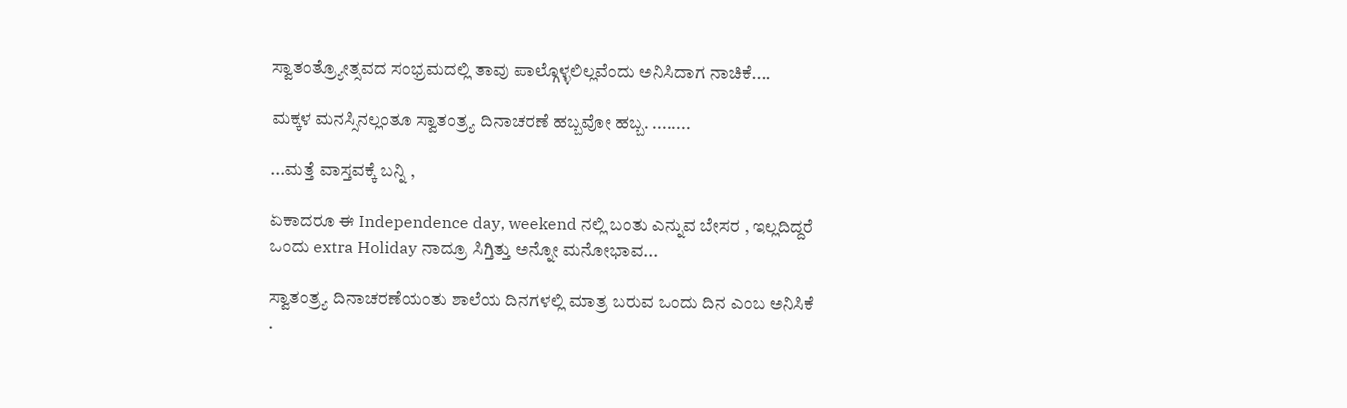ಸ್ವಾತಂತ್ರ್ಯೋತ್ಸವದ ಸಂಭ್ರಮದಲ್ಲಿ ತಾವು ಪಾಲ್ಗೊಳ್ಳಲಿಲ್ಲವೆಂದು ಅನಿಸಿದಾಗ ನಾಚಿಕೆ....

ಮಕ್ಕಳ ಮನಸ್ಸಿನಲ್ಲಂತೂ ಸ್ವಾತಂತ್ರ್ಯ ದಿನಾಚರಣೆ ಹಬ್ಬವೋ ಹಬ್ಬ. ........

...ಮತ್ತೆ ವಾಸ್ತವಕ್ಕೆ ಬನ್ನಿ ,

ಏಕಾದರೂ ಈ Independence day, weekend ನಲ್ಲಿ ಬಂತು ಎನ್ನುವ ಬೇಸರ , ಇಲ್ಲದಿದ್ದರೆ ಒಂದು extra Holiday ನಾದ್ರೂ ಸಿಗ್ತಿತ್ತು ಅನ್ನೋ ಮನೋಭಾವ...

ಸ್ವಾತಂತ್ರ್ಯ ದಿನಾಚರಣೆಯಂತು ಶಾಲೆಯ ದಿನಗಳಲ್ಲಿ ಮಾತ್ರ ಬರುವ ಒಂದು ದಿನ ಎಂಬ ಅನಿಸಿಕೆ .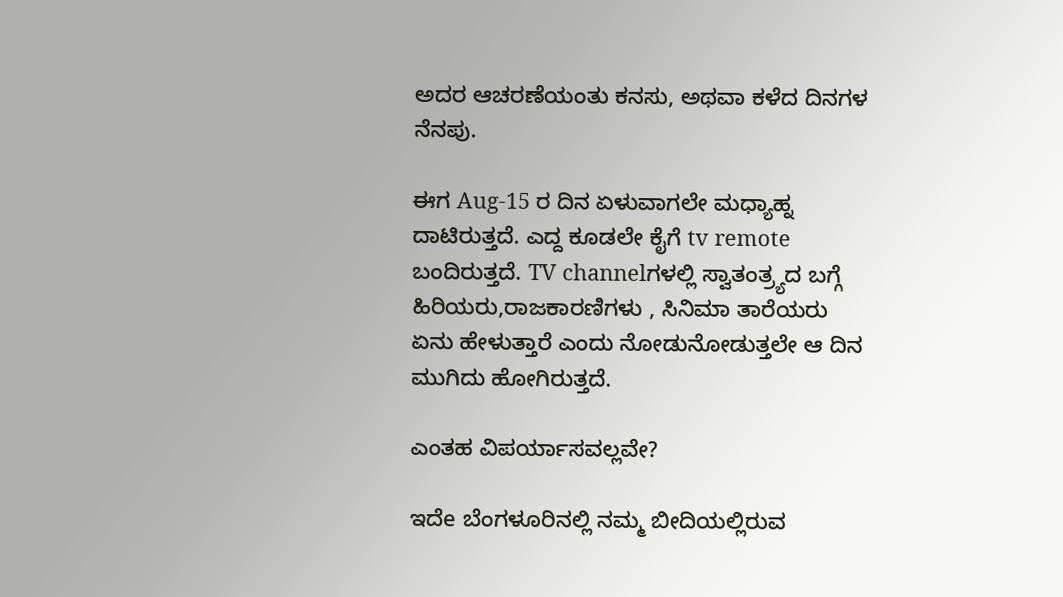ಅದರ ಆಚರಣೆಯಂತು ಕನಸು, ಅಥವಾ ಕಳೆದ ದಿನಗಳ ನೆನಪು.

ಈಗ Aug-15 ರ ದಿನ ಏಳುವಾಗಲೇ ಮಧ್ಯಾಹ್ನ ದಾಟಿರುತ್ತದೆ. ಎದ್ದ ಕೂಡಲೇ ಕೈಗೆ tv remote ಬಂದಿರುತ್ತದೆ. TV channelಗಳಲ್ಲಿ ಸ್ವಾತಂತ್ರ್ಯದ ಬಗ್ಗೆ ಹಿರಿಯರು,ರಾಜಕಾರಣಿಗಳು , ಸಿನಿಮಾ ತಾರೆಯರು ಏನು ಹೇಳುತ್ತಾರೆ ಎಂದು ನೋಡುನೋಡುತ್ತಲೇ ಆ ದಿನ ಮುಗಿದು ಹೋಗಿರುತ್ತದೆ.

ಎಂತಹ ವಿಪರ್ಯಾಸವಲ್ಲವೇ?

ಇದೆe ಬೆಂಗಳೂರಿನಲ್ಲಿ ನಮ್ಮ ಬೀದಿಯಲ್ಲಿರುವ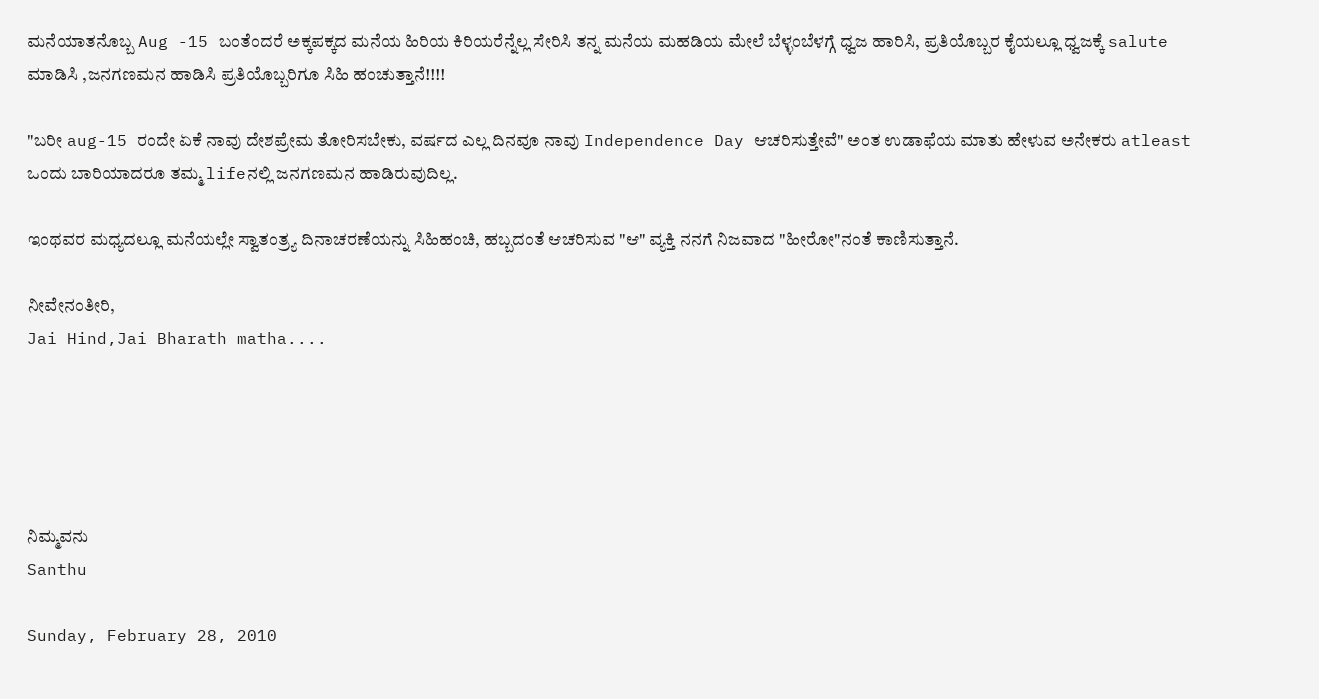ಮನೆಯಾತನೊಬ್ಬ Aug -15 ಬಂತೆಂದರೆ ಅಕ್ಕಪಕ್ಕದ ಮನೆಯ ಹಿರಿಯ ಕಿರಿಯರೆನ್ನೆಲ್ಲ ಸೇರಿಸಿ ತನ್ನ ಮನೆಯ ಮಹಡಿಯ ಮೇಲೆ ಬೆಳ್ಳಂಬೆಳಗ್ಗೆ ಧ್ವಜ ಹಾರಿಸಿ, ಪ್ರತಿಯೊಬ್ಬರ ಕೈಯಲ್ಲೂ ಧ್ವಜಕ್ಕೆ salute ಮಾಡಿಸಿ ,ಜನಗಣಮನ ಹಾಡಿಸಿ ಪ್ರತಿಯೊಬ್ಬರಿಗೂ ಸಿಹಿ ಹಂಚುತ್ತಾನೆ!!!!

"ಬರೀ aug-15 ರಂದೇ ಏಕೆ ನಾವು ದೇಶಪ್ರೇಮ ತೋರಿಸಬೇಕು, ವರ್ಷದ ಎಲ್ಲ ದಿನವೂ ನಾವು Independence Day ಆಚರಿಸುತ್ತೇವೆ" ಅಂತ ಉಡಾಫೆಯ ಮಾತು ಹೇಳುವ ಅನೇಕರು atleast ಒಂದು ಬಾರಿಯಾದರೂ ತಮ್ಮ lifeನಲ್ಲಿ ಜನಗಣಮನ ಹಾಡಿರುವುದಿಲ್ಲ.

ಇಂಥವರ ಮಧ್ಯದಲ್ಲೂ ಮನೆಯಲ್ಲೇ ಸ್ವಾತಂತ್ರ್ಯ ದಿನಾಚರಣೆಯನ್ನು ಸಿಹಿಹಂಚಿ, ಹಬ್ಬದಂತೆ ಆಚರಿಸುವ "ಆ" ವ್ಯಕ್ತಿ ನನಗೆ ನಿಜವಾದ "ಹೀರೋ"ನಂತೆ ಕಾಣಿಸುತ್ತಾನೆ.

ನೀವೇನಂತೀರಿ,
Jai Hind,Jai Bharath matha....





ನಿಮ್ಮವನು
Santhu

Sunday, February 28, 2010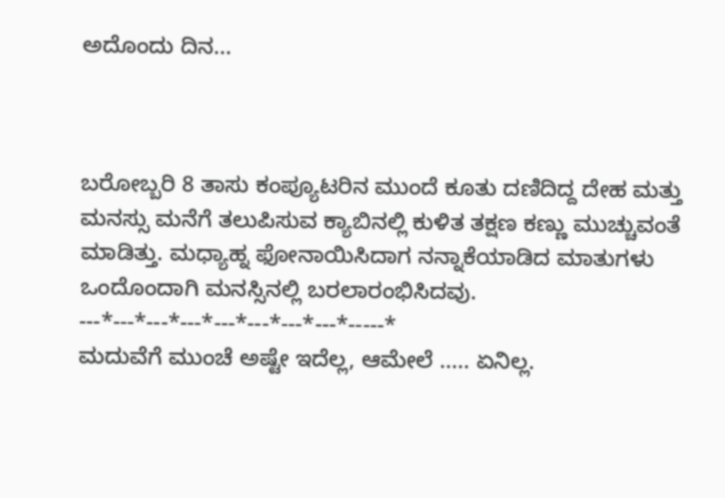ಅದೊಂದು ದಿನ...



ಬರೋಬ್ಬರಿ 8 ತಾಸು ಕಂಪ್ಯೂಟರಿನ ಮುಂದೆ ಕೂತು ದಣಿದಿದ್ದ ದೇಹ ಮತ್ತು ಮನಸ್ಸು ಮನೆಗೆ ತಲುಪಿಸುವ ಕ್ಯಾಬಿನಲ್ಲಿ ಕುಳಿತ ತಕ್ಷಣ ಕಣ್ಣು ಮುಚ್ಚುವಂತೆ ಮಾಡಿತ್ತು. ಮಧ್ಯಾಹ್ನ ಫೋನಾಯಿಸಿದಾಗ ನನ್ನಾಕೆಯಾಡಿದ ಮಾತುಗಳು ಒಂದೊಂದಾಗಿ ಮನಸ್ಸಿನಲ್ಲಿ ಬರಲಾರಂಭಿಸಿದವು.
---*---*---*---*---*---*---*---*-----*
ಮದುವೆಗೆ ಮುಂಚೆ ಅಷ್ಟೇ ಇದೆಲ್ಲ, ಆಮೇಲೆ ..... ಏನಿಲ್ಲ.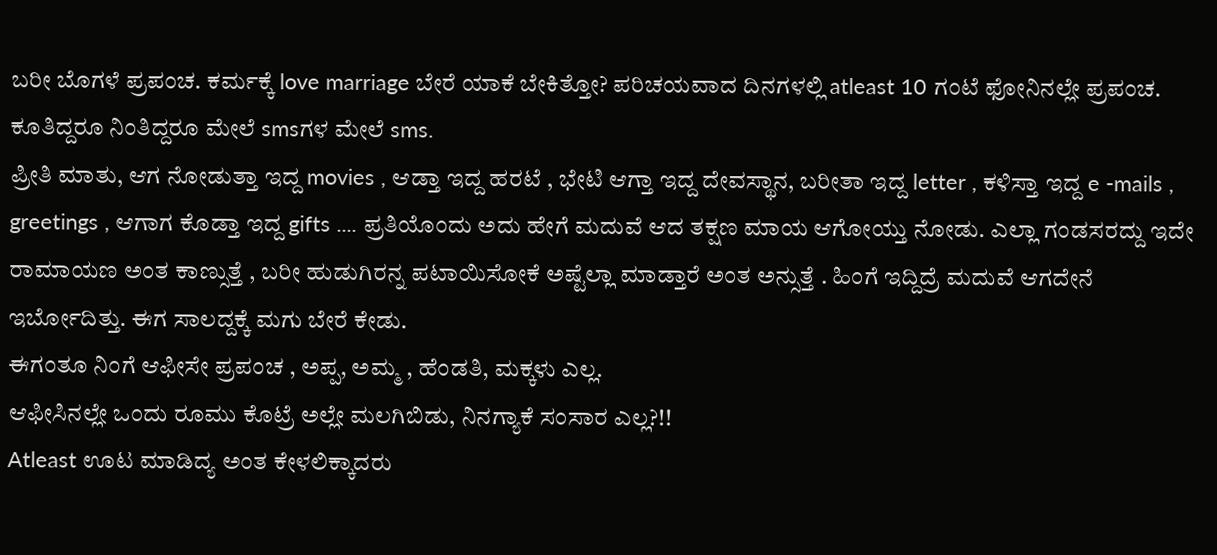ಬರೀ ಬೊಗಳೆ ಪ್ರಪಂಚ. ಕರ್ಮಕ್ಕೆ love marriage ಬೇರೆ ಯಾಕೆ ಬೇಕಿತ್ತೋ? ಪರಿಚಯವಾದ ದಿನಗಳಲ್ಲಿ atleast 10 ಗಂಟೆ ಫೋನಿನಲ್ಲೇ ಪ್ರಪಂಚ.
ಕೂತಿದ್ದರೂ ನಿಂತಿದ್ದರೂ ಮೇಲೆ smsಗಳ ಮೇಲೆ sms.
ಪ್ರೀತಿ ಮಾತು, ಆಗ ನೋಡುತ್ತಾ ಇದ್ದ movies , ಆಡ್ತಾ ಇದ್ದ ಹರಟೆ , ಭೇಟಿ ಆಗ್ತಾ ಇದ್ದ ದೇವಸ್ಥಾನ, ಬರೀತಾ ಇದ್ದ letter , ಕಳಿಸ್ತಾ ಇದ್ದ e -mails , greetings , ಆಗಾಗ ಕೊಡ್ತಾ ಇದ್ದ gifts .... ಪ್ರತಿಯೊಂದು ಅದು ಹೇಗೆ ಮದುವೆ ಆದ ತಕ್ಷಣ ಮಾಯ ಆಗೋಯ್ತು ನೋಡು. ಎಲ್ಲಾ ಗಂಡಸರದ್ದು ಇದೇ ರಾಮಾಯಣ ಅಂತ ಕಾಣ್ಸುತ್ತೆ , ಬರೀ ಹುಡುಗಿರನ್ನ ಪಟಾಯಿಸೋಕೆ ಅಷ್ಟೆಲ್ಲಾ ಮಾಡ್ತಾರೆ ಅಂತ ಅನ್ಸುತ್ತೆ . ಹಿಂಗೆ ಇದ್ದಿದ್ರೆ ಮದುವೆ ಆಗದೇನೆ ಇರ್ಬೋದಿತ್ತು. ಈಗ ಸಾಲದ್ದಕ್ಕೆ ಮಗು ಬೇರೆ ಕೇಡು.
ಈಗಂತೂ ನಿಂಗೆ ಆಫೀಸೇ ಪ್ರಪಂಚ , ಅಪ್ಪ, ಅಮ್ಮ , ಹೆಂಡತಿ, ಮಕ್ಕಳು ಎಲ್ಲ.
ಆಫೀಸಿನಲ್ಲೇ ಒಂದು ರೂಮು ಕೊಟ್ರೆ ಅಲ್ಲೇ ಮಲಗಿಬಿಡು, ನಿನಗ್ಯಾಕೆ ಸಂಸಾರ ಎಲ್ಲ?!!
Atleast ಊಟ ಮಾಡಿದ್ಯ ಅಂತ ಕೇಳಲಿಕ್ಕಾದರು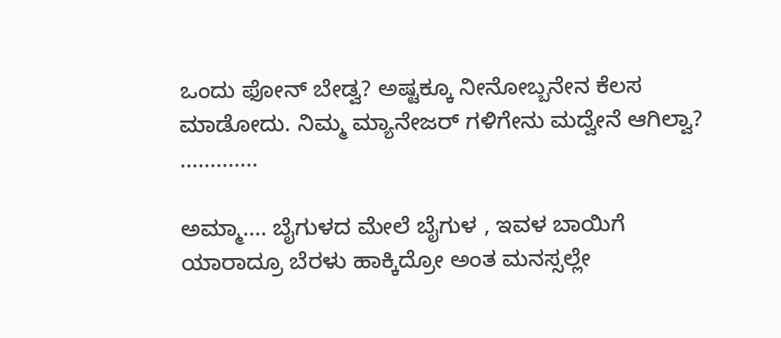ಒಂದು ಫೋನ್ ಬೇಡ್ವ? ಅಷ್ಟಕ್ಕೂ ನೀನೋಬ್ಬನೇನ ಕೆಲಸ ಮಾಡೋದು. ನಿಮ್ಮ ಮ್ಯಾನೇಜರ್ ಗಳಿಗೇನು ಮದ್ವೇನೆ ಆಗಿಲ್ವಾ? .............

ಅಮ್ಮಾ.... ಬೈಗುಳದ ಮೇಲೆ ಬೈಗುಳ , ಇವಳ ಬಾಯಿಗೆ ಯಾರಾದ್ರೂ ಬೆರಳು ಹಾಕ್ಕಿದ್ರೋ ಅಂತ ಮನಸ್ಸಲ್ಲೇ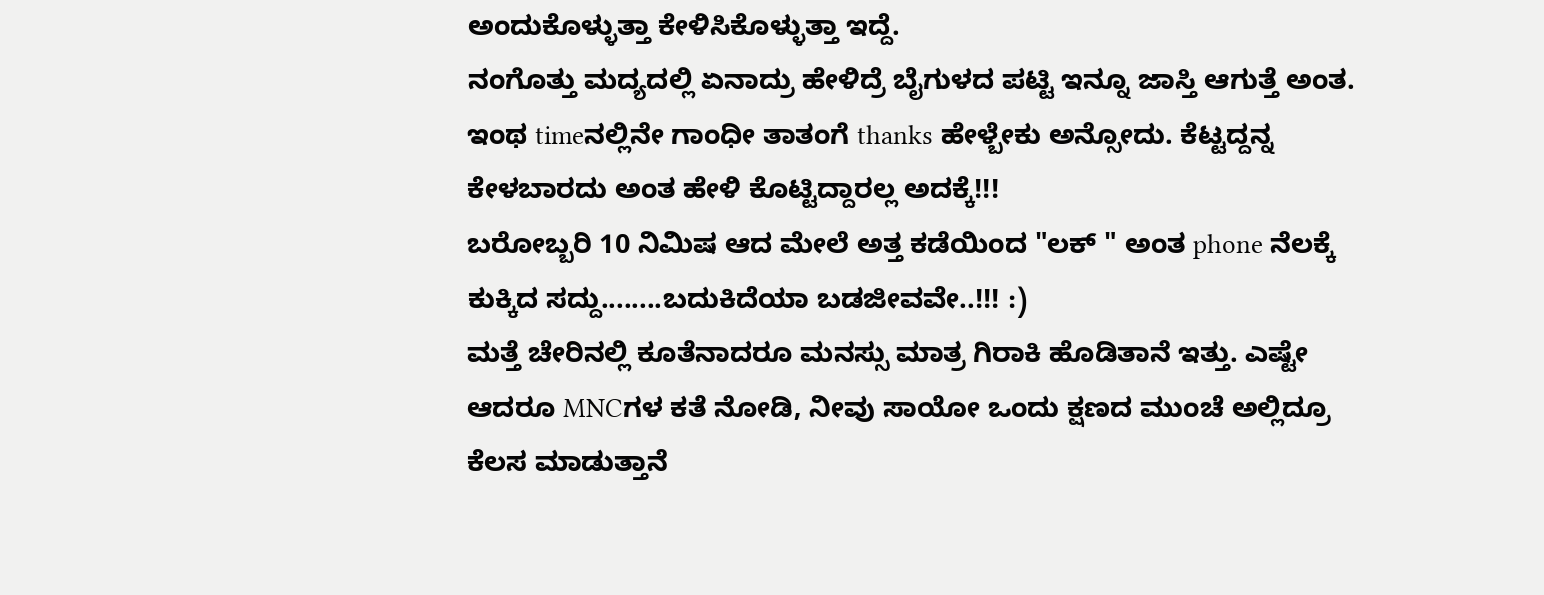ಅಂದುಕೊಳ್ಳುತ್ತಾ ಕೇಳಿಸಿಕೊಳ್ಳುತ್ತಾ ಇದ್ದೆ.
ನಂಗೊತ್ತು ಮದ್ಯದಲ್ಲಿ ಏನಾದ್ರು ಹೇಳಿದ್ರೆ ಬೈಗುಳದ ಪಟ್ಟಿ ಇನ್ನೂ ಜಾಸ್ತಿ ಆಗುತ್ತೆ ಅಂತ.
ಇಂಥ timeನಲ್ಲಿನೇ ಗಾಂಧೀ ತಾತಂಗೆ thanks ಹೇಳ್ಬೇಕು ಅನ್ಸೋದು. ಕೆಟ್ಟದ್ದನ್ನ ಕೇಳಬಾರದು ಅಂತ ಹೇಳಿ ಕೊಟ್ಟಿದ್ದಾರಲ್ಲ ಅದಕ್ಕೆ!!!
ಬರೋಬ್ಬರಿ 10 ನಿಮಿಷ ಆದ ಮೇಲೆ ಅತ್ತ ಕಡೆಯಿಂದ "ಲಕ್ " ಅಂತ phone ನೆಲಕ್ಕೆ ಕುಕ್ಕಿದ ಸದ್ದು........ಬದುಕಿದೆಯಾ ಬಡಜೀವವೇ..!!! :)
ಮತ್ತೆ ಚೇರಿನಲ್ಲಿ ಕೂತೆನಾದರೂ ಮನಸ್ಸು ಮಾತ್ರ ಗಿರಾಕಿ ಹೊಡಿತಾನೆ ಇತ್ತು. ಎಷ್ಟೇ ಆದರೂ MNCಗಳ ಕತೆ ನೋಡಿ, ನೀವು ಸಾಯೋ ಒಂದು ಕ್ಷಣದ ಮುಂಚೆ ಅಲ್ಲಿದ್ರೂ ಕೆಲಸ ಮಾಡುತ್ತಾನೆ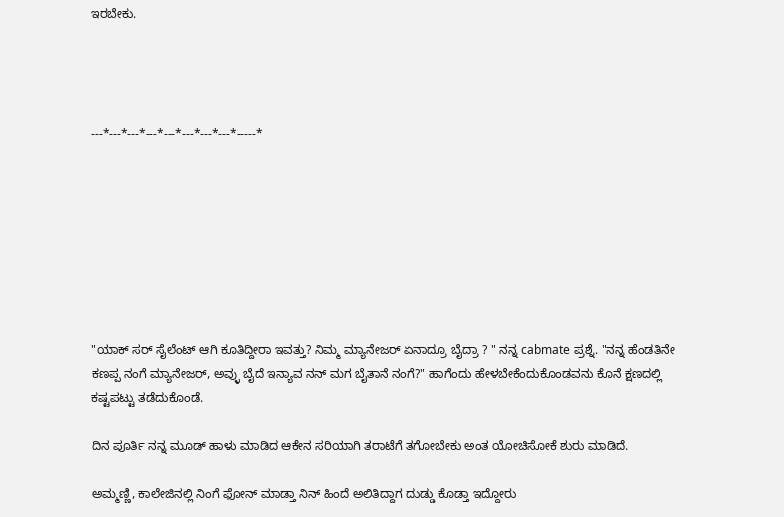ಇರಬೇಕು.




---*---*---*---*---*---*---*---*-----*








"ಯಾಕ್ ಸರ್ ಸೈಲೆಂಟ್ ಆಗಿ ಕೂತಿದ್ದೀರಾ ಇವತ್ತು? ನಿಮ್ಮ ಮ್ಯಾನೇಜರ್ ಏನಾದ್ರೂ ಬೈದ್ರಾ ? " ನನ್ನ cabmate ಪ್ರಶ್ನೆ. "ನನ್ನ ಹೆಂಡತಿನೇ ಕಣಪ್ಪ ನಂಗೆ ಮ್ಯಾನೇಜರ್, ಅವ್ಳು ಬೈದೆ ಇನ್ಯಾವ ನನ್ ಮಗ ಬೈತಾನೆ ನಂಗೆ?" ಹಾಗೆಂದು ಹೇಳಬೇಕೆಂದುಕೊಂಡವನು ಕೊನೆ ಕ್ಷಣದಲ್ಲಿ ಕಷ್ಟಪಟ್ಟು ತಡೆದುಕೊಂಡೆ.

ದಿನ ಪೂರ್ತಿ ನನ್ನ ಮೂಡ್ ಹಾಳು ಮಾಡಿದ ಆಕೇನ ಸರಿಯಾಗಿ ತರಾಟೆಗೆ ತಗೋಬೇಕು ಅಂತ ಯೋಚಿಸೋಕೆ ಶುರು ಮಾಡಿದೆ.

ಅಮ್ಮಣ್ಣಿ, ಕಾಲೇಜಿನಲ್ಲಿ ನಿಂಗೆ ಫೋನ್ ಮಾಡ್ತಾ ನಿನ್ ಹಿಂದೆ ಅಲಿತಿದ್ದಾಗ ದುಡ್ಡು ಕೊಡ್ತಾ ಇದ್ದೋರು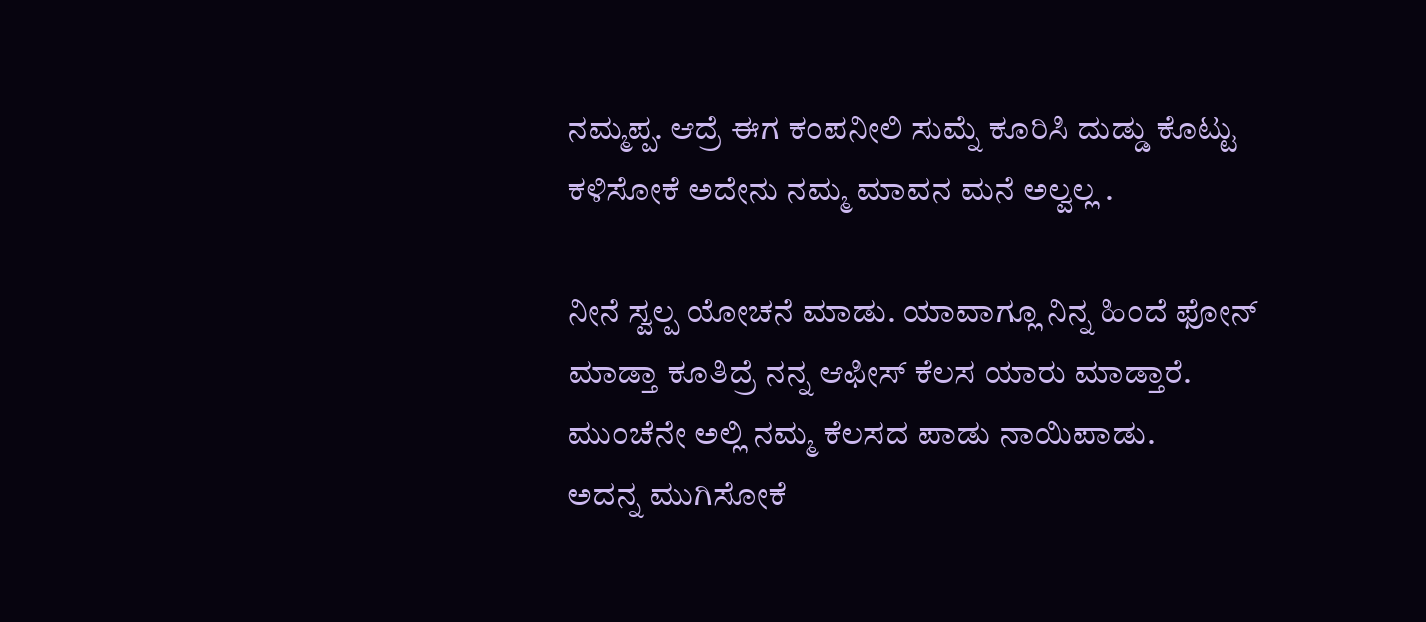ನಮ್ಮಪ್ಪ. ಆದ್ರೆ ಈಗ ಕಂಪನೀಲಿ ಸುಮ್ನೆ ಕೂರಿಸಿ ದುಡ್ಡು ಕೊಟ್ಟು ಕಳಿಸೋಕೆ ಅದೇನು ನಮ್ಮ ಮಾವನ ಮನೆ ಅಲ್ವಲ್ಲ .

ನೀನೆ ಸ್ವಲ್ಪ ಯೋಚನೆ ಮಾಡು. ಯಾವಾಗ್ಲೂ ನಿನ್ನ ಹಿಂದೆ ಫೋನ್ ಮಾಡ್ತಾ ಕೂತಿದ್ರೆ ನನ್ನ ಆಫೀಸ್ ಕೆಲಸ ಯಾರು ಮಾಡ್ತಾರೆ. ಮುಂಚೆನೇ ಅಲ್ಲಿ ನಮ್ಮ ಕೆಲಸದ ಪಾಡು ನಾಯಿಪಾಡು.
ಅದನ್ನ ಮುಗಿಸೋಕೆ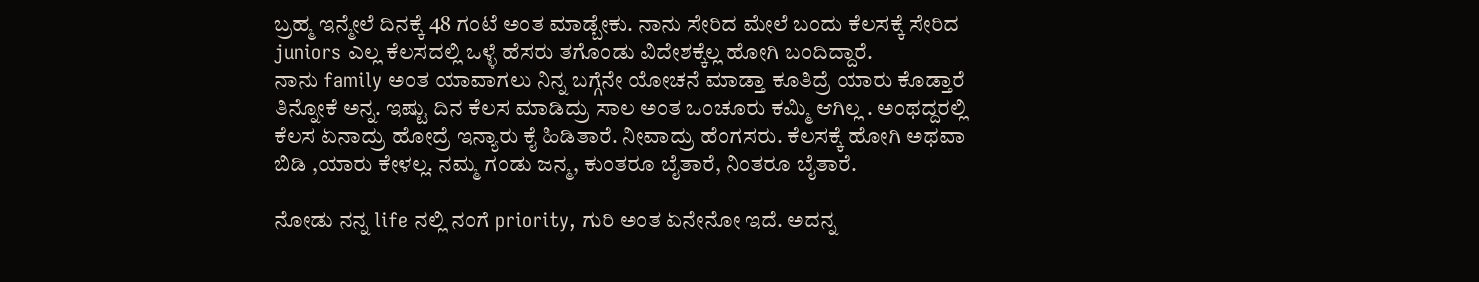ಬ್ರಹ್ಮ ಇನ್ಮೇಲೆ ದಿನಕ್ಕೆ 48 ಗಂಟೆ ಅಂತ ಮಾಡ್ಬೇಕು. ನಾನು ಸೇರಿದ ಮೇಲೆ ಬಂದು ಕೆಲಸಕ್ಕೆ ಸೇರಿದ juniors ಎಲ್ಲ ಕೆಲಸದಲ್ಲಿ ಒಳ್ಳೆ ಹೆಸರು ತಗೊಂಡು ವಿದೇಶಕ್ಕೆಲ್ಲ ಹೋಗಿ ಬಂದಿದ್ದಾರೆ.
ನಾನು family ಅಂತ ಯಾವಾಗಲು ನಿನ್ನ ಬಗ್ಗೆನೇ ಯೋಚನೆ ಮಾಡ್ತಾ ಕೂತಿದ್ರೆ ಯಾರು ಕೊಡ್ತಾರೆ ತಿನ್ನೋಕೆ ಅನ್ನ. ಇಷ್ಟು ದಿನ ಕೆಲಸ ಮಾಡಿದ್ರು ಸಾಲ ಅಂತ ಒಂಚೂರು ಕಮ್ಮಿ ಆಗಿಲ್ಲ . ಅಂಥದ್ದರಲ್ಲಿ ಕೆಲಸ ಏನಾದ್ರು ಹೋದ್ರೆ ಇನ್ಯಾರು ಕೈ ಹಿಡಿತಾರೆ. ನೀವಾದ್ರು ಹೆಂಗಸರು. ಕೆಲಸಕ್ಕೆ ಹೋಗಿ ಅಥವಾ ಬಿಡಿ ,ಯಾರು ಕೇಳಲ್ಲ. ನಮ್ಮ ಗಂಡು ಜನ್ಮ, ಕುಂತರೂ ಬೈತಾರೆ, ನಿಂತರೂ ಬೈತಾರೆ.

ನೋಡು ನನ್ನ life ನಲ್ಲಿ ನಂಗೆ priority, ಗುರಿ ಅಂತ ಏನೇನೋ ಇದೆ. ಅದನ್ನ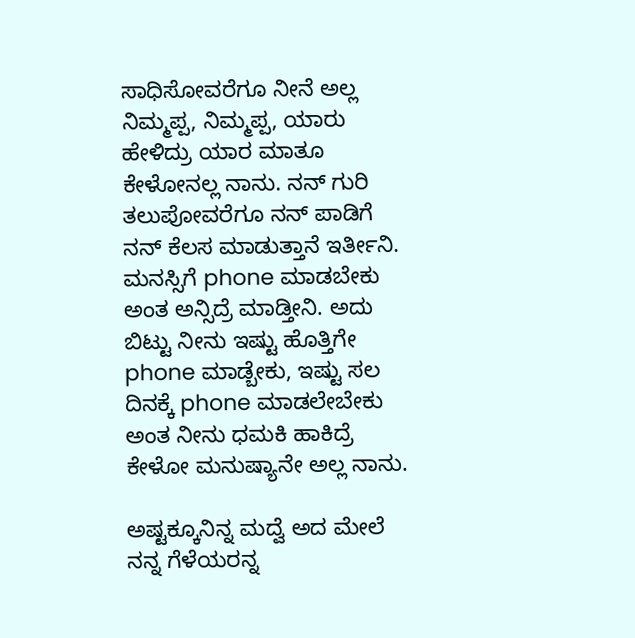ಸಾಧಿಸೋವರೆಗೂ ನೀನೆ ಅಲ್ಲ ನಿಮ್ಮಪ್ಪ, ನಿಮ್ಮಪ್ಪ, ಯಾರು ಹೇಳಿದ್ರು ಯಾರ ಮಾತೂ ಕೇಳೋನಲ್ಲ ನಾನು. ನನ್ ಗುರಿ ತಲುಪೋವರೆಗೂ ನನ್ ಪಾಡಿಗೆ ನನ್ ಕೆಲಸ ಮಾಡುತ್ತಾನೆ ಇರ್ತೀನಿ. ಮನಸ್ಸಿಗೆ phone ಮಾಡಬೇಕು ಅಂತ ಅನ್ಸಿದ್ರೆ ಮಾಡ್ತೀನಿ. ಅದು ಬಿಟ್ಟು ನೀನು ಇಷ್ಟು ಹೊತ್ತಿಗೇ phone ಮಾಡ್ಬೇಕು, ಇಷ್ಟು ಸಲ ದಿನಕ್ಕೆ phone ಮಾಡಲೇಬೇಕು ಅಂತ ನೀನು ಧಮಕಿ ಹಾಕಿದ್ರೆ ಕೇಳೋ ಮನುಷ್ಯಾನೇ ಅಲ್ಲ ನಾನು.

ಅಷ್ಟಕ್ಕೂನಿನ್ನ ಮದ್ವೆ ಅದ ಮೇಲೆ ನನ್ನ ಗೆಳೆಯರನ್ನ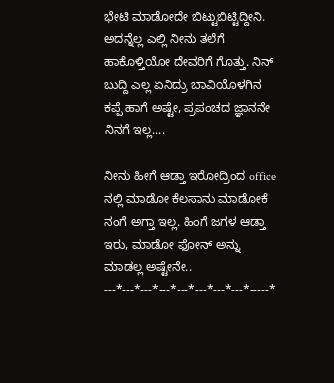ಭೇಟಿ ಮಾಡೋದೇ ಬಿಟ್ಟುಬಿಟ್ಟಿದ್ದೀನಿ. ಅದನ್ನೆಲ್ಲ ಎಲ್ಲಿ ನೀನು ತಲೆಗೆ ಹಾಕೊಳ್ತಿಯೋ ದೇವರಿಗೆ ಗೊತ್ತು. ನಿನ್ ಬುದ್ದಿ ಎಲ್ಲ ಏನಿದ್ರು ಬಾವಿಯೊಳಗಿನ ಕಪ್ಪೆ ಹಾಗೆ ಅಷ್ಟೇ, ಪ್ರಪಂಚದ ಜ್ಞಾನನೇ ನಿನಗೆ ಇಲ್ಲ....

ನೀನು ಹೀಗೆ ಆಡ್ತಾ ಇರೋದ್ರಿಂದ office ನಲ್ಲಿ ಮಾಡೋ ಕೆಲಸಾನು ಮಾಡೋಕೆ ನಂಗೆ ಅಗ್ತಾ ಇಲ್ಲ. ಹಿಂಗೆ ಜಗಳ ಆಡ್ತಾ ಇರು, ಮಾಡೋ ಫೋನ್ ಅನ್ನು ಮಾಡಲ್ಲ ಅಷ್ಟೇನೇ..
---*---*---*---*---*---*---*---*-----*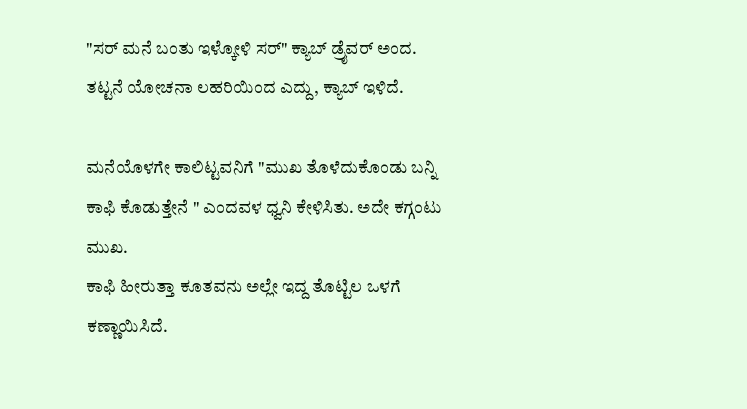"ಸರ್ ಮನೆ ಬಂತು ಇಳ್ಕೋಳಿ ಸರ್" ಕ್ಯಾಬ್ ಡ್ರೈವರ್ ಅಂದ.
ತಟ್ಟನೆ ಯೋಚನಾ ಲಹರಿಯಿಂದ ಎದ್ದು, ಕ್ಯಾಬ್ ಇಳಿದೆ.

ಮನೆಯೊಳಗೇ ಕಾಲಿಟ್ಟವನಿಗೆ "ಮುಖ ತೊಳೆದುಕೊಂಡು ಬನ್ನಿ ಕಾಫಿ ಕೊಡುತ್ತೇನೆ " ಎಂದವಳ ಧ್ವನಿ ಕೇಳಿಸಿತು. ಅದೇ ಕಗ್ಗಂಟು ಮುಖ.
ಕಾಫಿ ಹೀರುತ್ತಾ ಕೂತವನು ಅಲ್ಲೇ ಇದ್ದ ತೊಟ್ಟಿಲ ಒಳಗೆ ಕಣ್ಣಾಯಿಸಿದೆ.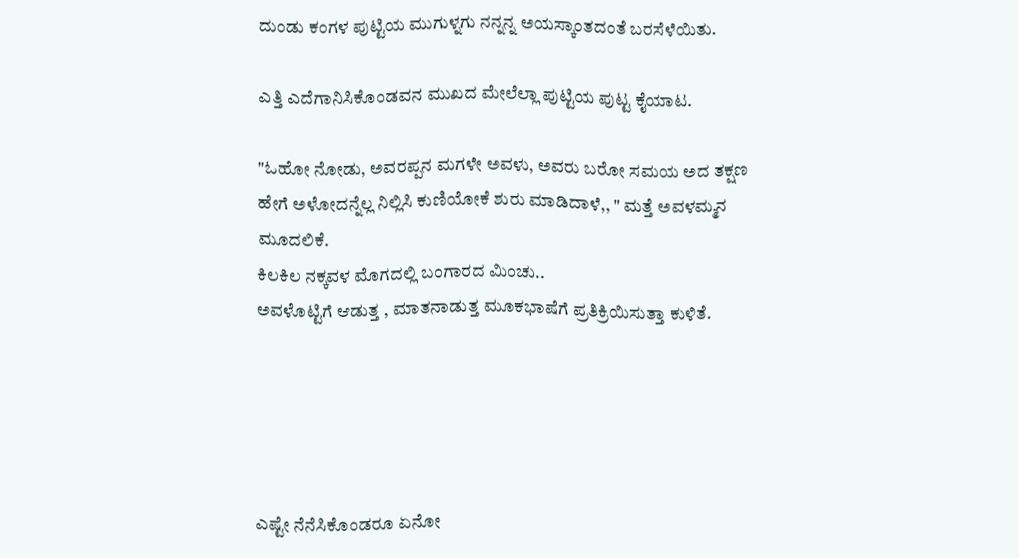ದುಂಡು ಕಂಗಳ ಪುಟ್ಟಿಯ ಮುಗುಳ್ನಗು ನನ್ನನ್ನ ಅಯಸ್ಕಾಂತದಂತೆ ಬರಸೆಳೆಯಿತು.

ಎತ್ತಿ ಎದೆಗಾನಿಸಿಕೊಂಡವನ ಮುಖದ ಮೇಲೆಲ್ಲಾ ಪುಟ್ಟಿಯ ಪುಟ್ಟ ಕೈಯಾಟ.

"ಓಹೋ ನೋಡು, ಅವರಪ್ಪನ ಮಗಳೇ ಅವಳು, ಅವರು ಬರೋ ಸಮಯ ಅದ ತಕ್ಷಣ ಹೇಗೆ ಅಳೋದನ್ನೆಲ್ಲ ನಿಲ್ಲಿಸಿ ಕುಣಿಯೋಕೆ ಶುರು ಮಾಡಿದಾಳೆ,, " ಮತ್ತೆ ಅವಳಮ್ಮನ ಮೂದಲಿಕೆ.
ಕಿಲಕಿಲ ನಕ್ಕವಳ ಮೊಗದಲ್ಲಿ ಬಂಗಾರದ ಮಿಂಚು..
ಅವಳೊಟ್ಟಿಗೆ ಆಡುತ್ತ , ಮಾತನಾಡುತ್ತ ಮೂಕಭಾಷೆಗೆ ಪ್ರತಿಕ್ರಿಯಿಸುತ್ತಾ ಕುಳಿತೆ.





ಎಷ್ಟೇ ನೆನೆಸಿಕೊಂಡರೂ ಏನೋ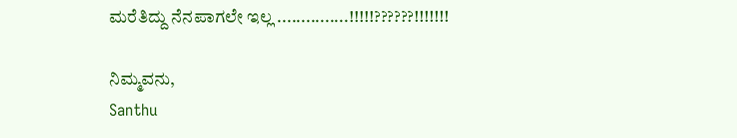ಮರೆತಿದ್ದು ನೆನಪಾಗಲೇ ಇಲ್ಲ ...............!!!!!??????!!!!!!!

ನಿಮ್ಮವನು,
Santhu